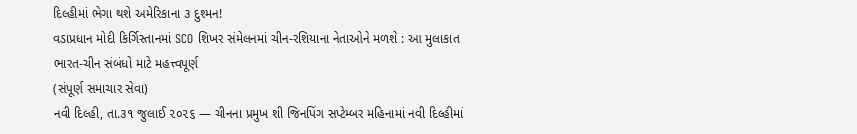દિલ્હીમાં ભેગા થશે અમેરિકાના ૩ દુશ્મન!
વડાપ્રધાન મોદી કિર્ગિસ્તાનમાં SCO શિખર સંમેલનમાં ચીન-રશિયાના નેતાઓને મળશે : આ મુલાકાત ભારત-ચીન સંબંધો માટે મહત્ત્વપૂર્ણ
(સંપૂર્ણ સમાચાર સેવા)
નવી દિલ્હી, તા.૩૧ જુલાઈ ૨૦૨૬ — ચીનના પ્રમુખ શી જિનપિંગ સપ્ટેમ્બર મહિનામાં નવી દિલ્હીમાં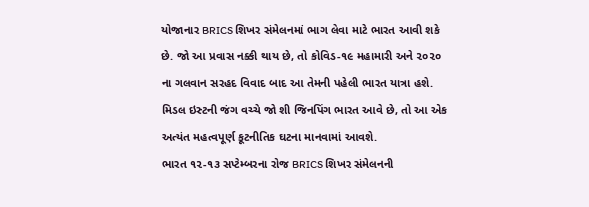યોજાનાર BRICS શિખર સંમેલનમાં ભાગ લેવા માટે ભારત આવી શકે છે. જો આ પ્રવાસ નક્કી થાય છે, તો કોવિડ-૧૯ મહામારી અને ૨૦૨૦ ના ગલવાન સરહદ વિવાદ બાદ આ તેમની પહેલી ભારત યાત્રા હશે. મિડલ ઇસ્ટની જંગ વચ્ચે જો શી જિનપિંગ ભારત આવે છે, તો આ એક અત્યંત મહત્વપૂર્ણ કૂટનીતિક ઘટના માનવામાં આવશે.
ભારત ૧૨-૧૩ સપ્ટેમ્બરના રોજ BRICS શિખર સંમેલનની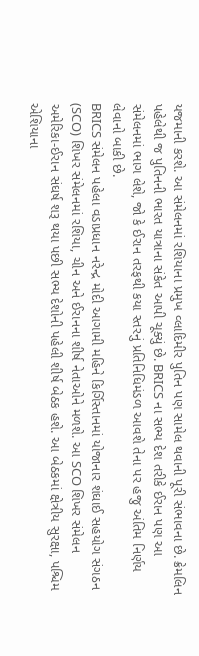યજમાની કરશે. આ સંમેલનમાં રશિયાના પ્રમુખ વ્લાદિમીર પુતિન પણ સામેલ થવાની પૂરી સંભાવના છે. ક્રેમલિન પહેલેથી જ પુતિનની ભારત યાત્રાના સંકેત આપી ચૂક્યું છે. BRICS ના સભ્ય દેશ તરીકે ઈરાન પણ આ સંમેલનમાં ભાગ લેશે, જો કે ઈરાન તરફથી કયા સ્તરનું પ્રતિનિધિમંડળ આવશે તેના પર હજુ અંતિમ નિર્ણય લેવાનો બાકી છે.
BRICS સંમેલન પહેલા વડાપ્રધાન નરેન્દ્ર મોદી આગામી મહિને કિર્ગિસ્તાનમાં યોજાનાર શંઘાઈ સહયોગ સંગઠન (SCO) શિખર સંમેલનમાં રશિયા, ચીન અને ઈરાનના શીર્ષ નેતાઓને મળશે. આ SCO શિખર સંમેલન અમેરિકા-ઈરાન સંઘર્ષ શરૂ થયા પછી સભ્ય દેશોની પહેલી શીર્ષ બેઠક હશે. આ બેઠકમાં ક્ષેત્રીય સુરક્ષા, પશ્ચિમ એશિયાના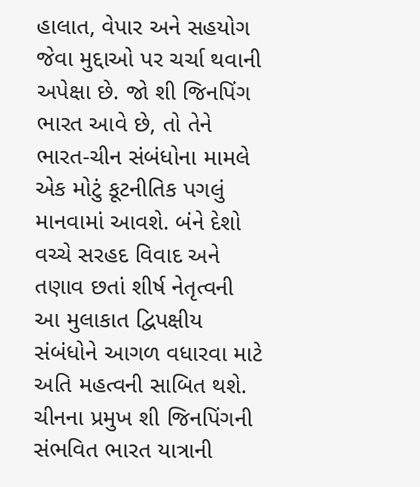હાલાત, વેપાર અને સહયોગ જેવા મુદ્દાઓ પર ચર્ચા થવાની અપેક્ષા છે. જો શી જિનપિંગ ભારત આવે છે, તો તેને ભારત-ચીન સંબંધોના મામલે એક મોટું કૂટનીતિક પગલું માનવામાં આવશે. બંને દેશો વચ્ચે સરહદ વિવાદ અને તણાવ છતાં શીર્ષ નેતૃત્વની આ મુલાકાત દ્વિપક્ષીય સંબંધોને આગળ વધારવા માટે અતિ મહત્વની સાબિત થશે.
ચીનના પ્રમુખ શી જિનપિંગની સંભવિત ભારત યાત્રાની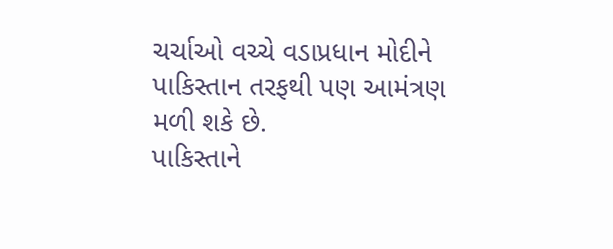ચર્ચાઓ વચ્ચે વડાપ્રધાન મોદીને પાકિસ્તાન તરફથી પણ આમંત્રણ મળી શકે છે.
પાકિસ્તાને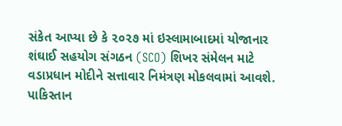સંકેત આપ્યા છે કે ૨૦૨૭ માં ઇસ્લામાબાદમાં યોજાનાર શંઘાઈ સહયોગ સંગઠન (SCO) શિખર સંમેલન માટે વડાપ્રધાન મોદીને સત્તાવાર નિમંત્રણ મોકલવામાં આવશે.
પાકિસ્તાન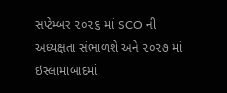સપ્ટેમ્બર ૨૦૨૬ માં SCO ની અધ્યક્ષતા સંભાળશે અને ૨૦૨૭ માં ઇસ્લામાબાદમાં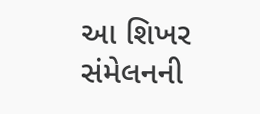આ શિખર સંમેલનની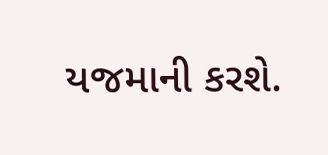યજમાની કરશે.